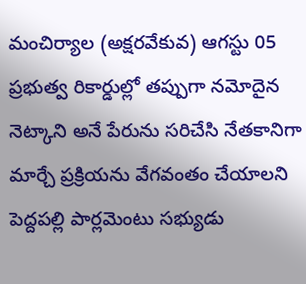మంచిర్యాల (అక్షరవేకువ) ఆగస్టు 05
ప్రభుత్వ రికార్డుల్లో తప్పుగా నమోదైన నెట్కాని అనే పేరును సరిచేసి నేతకానిగా మార్చే ప్రక్రియను వేగవంతం చేయాలని పెద్దపల్లి పార్లమెంటు సభ్యుడు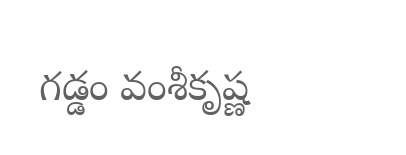గడ్డం వంశీకృష్ణ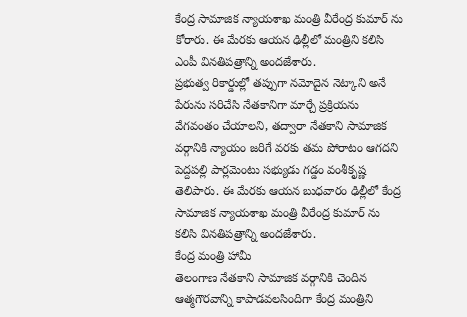కేంద్ర సామాజిక న్యాయశాఖ మంత్రి వీరేంద్ర కుమార్ ను కోరారు. ఈ మేరకు ఆయన ఢిల్లీలో మంత్రిని కలిసి ఎంపీ వినతిపత్రాన్ని అందజేశారు.
ప్రభుత్వ రికార్డుల్లో తప్పుగా నమోదైన నెట్కాని అనే పేరును సరిచేసి నేతకానిగా మార్చే ప్రక్రియను వేగవంతం చేయాలని, తద్వారా నేతకాని సామాజిక వర్గానికి న్యాయం జరిగే వరకు తమ పోరాటం ఆగదని పెద్దపల్లి పార్లమెంటు సభ్యుడు గడ్డం వంశీకృష్ణ తెలిపారు. ఈ మేరకు ఆయన బుధవారం ఢిల్లీలో కేంద్ర సామాజిక న్యాయశాఖ మంత్రి వీరేంద్ర కుమార్ ను కలిసి వినతిపత్రాన్ని అందజేశారు.
కేంద్ర మంత్రి హామీ
తెలంగాణ నేతకాని సామాజిక వర్గానికి చెందిన ఆత్మగౌరవాన్ని కాపాడవలసిందిగా కేంద్ర మంత్రిని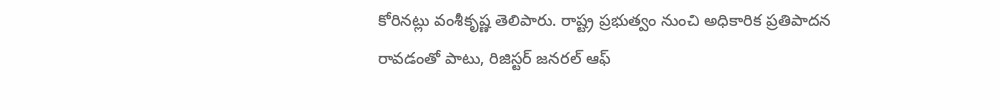కోరినట్లు వంశీకృష్ణ తెలిపారు. రాష్ట్ర ప్రభుత్వం నుంచి అధికారిక ప్రతిపాదన రావడంతో పాటు, రిజిస్టర్ జనరల్ ఆఫ్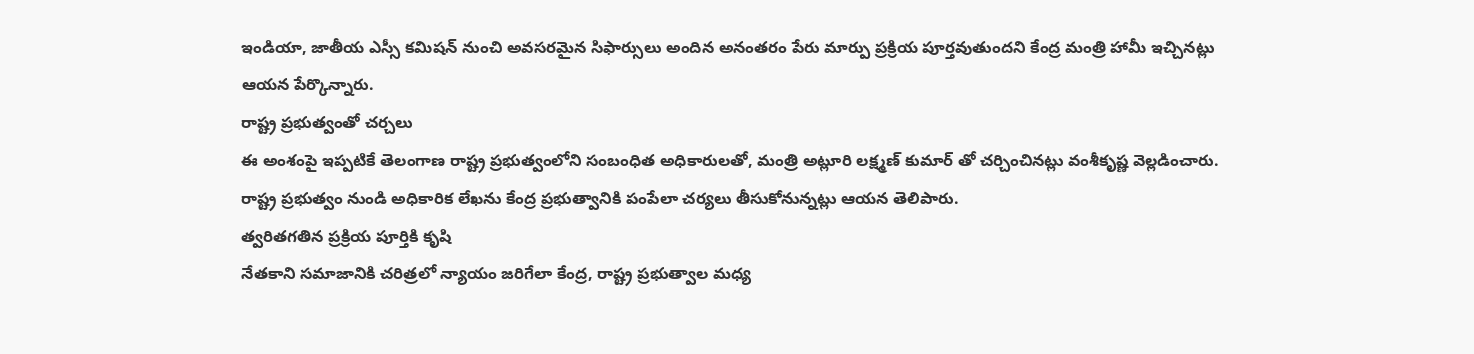ఇండియా, జాతీయ ఎస్సీ కమిషన్ నుంచి అవసరమైన సిఫార్సులు అందిన అనంతరం పేరు మార్పు ప్రక్రియ పూర్తవుతుందని కేంద్ర మంత్రి హామీ ఇచ్చినట్లు ఆయన పేర్కొన్నారు.
రాష్ట్ర ప్రభుత్వంతో చర్చలు
ఈ అంశంపై ఇప్పటికే తెలంగాణ రాష్ట్ర ప్రభుత్వంలోని సంబంధిత అధికారులతో, మంత్రి అట్లూరి లక్ష్మణ్ కుమార్ తో చర్చించినట్లు వంశీకృష్ణ వెల్లడించారు. రాష్ట్ర ప్రభుత్వం నుండి అధికారిక లేఖను కేంద్ర ప్రభుత్వానికి పంపేలా చర్యలు తీసుకోనున్నట్లు ఆయన తెలిపారు.
త్వరితగతిన ప్రక్రియ పూర్తికి కృషి
నేతకాని సమాజానికి చరిత్రలో న్యాయం జరిగేలా కేంద్ర, రాష్ట్ర ప్రభుత్వాల మధ్య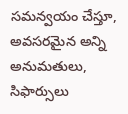సమన్వయం చేస్తూ, అవసరమైన అన్ని అనుమతులు, సిఫార్సులు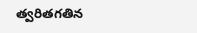త్వరితగతిన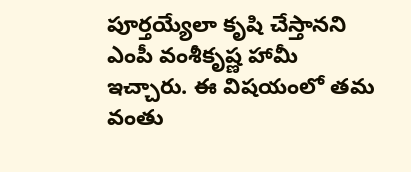పూర్తయ్యేలా కృషి చేస్తానని ఎంపీ వంశీకృష్ణ హామీ ఇచ్చారు. ఈ విషయంలో తమ వంతు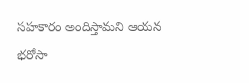సహకారం అందిస్తామని ఆయన భరోసా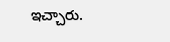ఇచ్చారు.